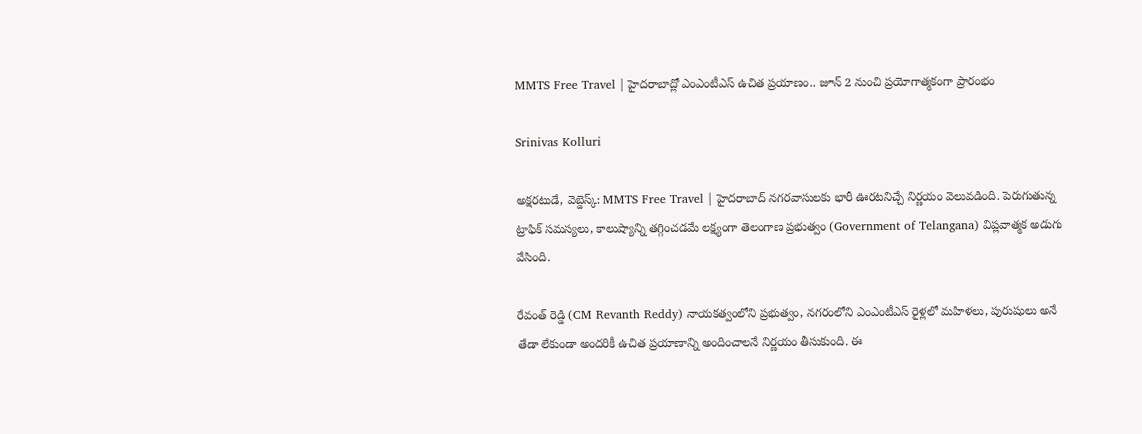MMTS Free Travel | హైదరాబాద్లో ఎంఎంటీఎస్ ఉచిత ప్రయాణం.. జూన్ 2 నుంచి ప్రయోగాత్మకంగా ప్రారంభం

Srinivas Kolluri

అక్షరటుడే, వెబ్డెస్క్: MMTS Free Travel | హైదరాబాద్ నగరవాసులకు భారీ ఊరటనిచ్చే నిర్ణయం వెలువడింది. పెరుగుతున్న ట్రాఫిక్ సమస్యలు, కాలుష్యాన్ని తగ్గించడమే లక్ష్యంగా తెలంగాణ ప్రభుత్వం (Government of Telangana) విప్లవాత్మక అడుగు వేసింది.

రేవంత్ రెడ్డి (CM Revanth Reddy) నాయకత్వంలోని ప్రభుత్వం, నగరంలోని ఎంఎంటీఎస్ రైళ్లలో మహిళలు, పురుషులు అనే తేడా లేకుండా అందరికీ ఉచిత ప్రయాణాన్ని అందించాలనే నిర్ణయం తీసుకుంది. ఈ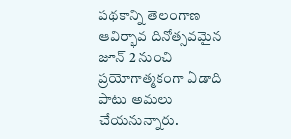పథకాన్ని తెలంగాణ ఆవిర్భావ దినోత్సవమైన జూన్ 2 నుంచి ప్రయోగాత్మకంగా ఏడాది పాటు అమలు చేయనున్నారు.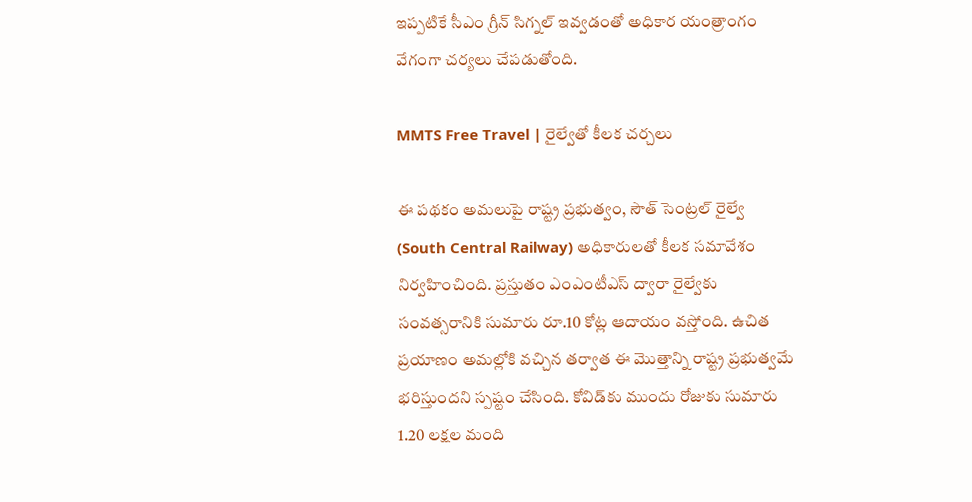ఇప్పటికే సీఎం గ్రీన్ సిగ్నల్ ఇవ్వడంతో అధికార యంత్రాంగం వేగంగా చర్యలు చేపడుతోంది.

MMTS Free Travel | రైల్వేతో కీలక చర్చలు

ఈ పథకం అమలుపై రాష్ట్ర ప్రభుత్వం, సౌత్ సెంట్ర‌ల్ రైల్వే (South Central Railway) అధికారులతో కీలక సమావేశం నిర్వహించింది. ప్రస్తుతం ఎంఎంటీఎస్ ద్వారా రైల్వేకు సంవత్సరానికి సుమారు రూ.10 కోట్ల ఆదాయం వస్తోంది. ఉచిత ప్రయాణం అమల్లోకి వచ్చిన తర్వాత ఈ మొత్తాన్ని రాష్ట్ర ప్రభుత్వమే భరిస్తుందని స్పష్టం చేసింది. కోవిడ్‌కు ముందు రోజుకు సుమారు 1.20 లక్షల మంది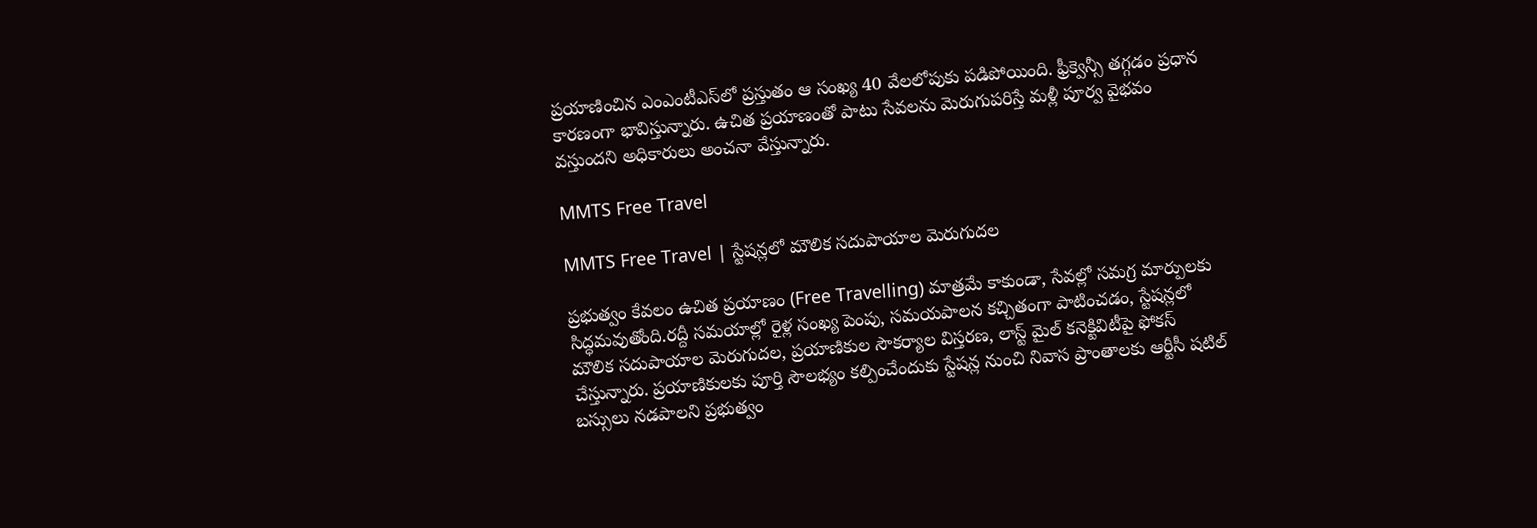ప్రయాణించిన ఎంఎంటీఎస్‌లో ప్రస్తుతం ఆ సంఖ్య 40 వేలలోపుకు పడిపోయింది. ఫ్రీక్వెన్సీ తగ్గడం ప్రధాన కారణంగా భావిస్తున్నారు. ఉచిత ప్రయాణంతో పాటు సేవలను మెరుగుపరిస్తే మళ్లీ పూర్వ వైభవం వస్తుందని అధికారులు అంచనా వేస్తున్నారు.

MMTS Free Travel

MMTS Free Travel | స్టేషన్లలో మౌలిక సదుపాయాల మెరుగుదల

ప్రభుత్వం కేవలం ఉచిత ప్రయాణం (Free Travelling) మాత్రమే కాకుండా, సేవల్లో సమగ్ర మార్పులకు సిద్ధమవుతోంది.రద్దీ సమయాల్లో రైళ్ల సంఖ్య పెంపు, సమయపాలన కచ్చితంగా పాటించడం, స్టేషన్లలో మౌలిక సదుపాయాల మెరుగుదల, ప్రయాణికుల సౌకర్యాల విస్తరణ, లాస్ట్ మైల్ కనెక్టివిటీపై ఫోకస్ చేస్తున్నారు. ప్ర‌యాణికులకు పూర్తి సౌలభ్యం కల్పించేందుకు స్టేషన్ల నుంచి నివాస ప్రాంతాలకు ఆర్టీసీ షటిల్ బస్సులు నడపాలని ప్రభుత్వం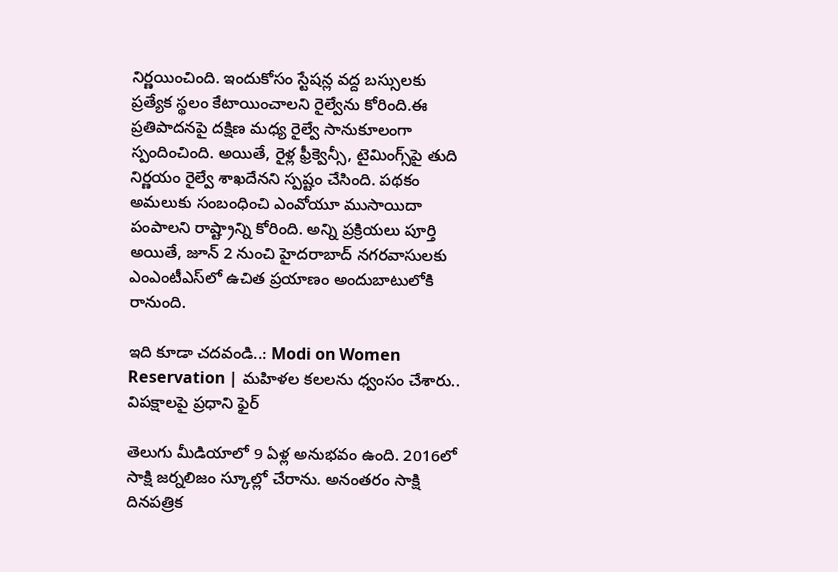నిర్ణయించింది. ఇందుకోసం స్టేషన్ల వద్ద బస్సులకు ప్రత్యేక స్థలం కేటాయించాలని రైల్వేను కోరింది.ఈ ప్రతిపాదనపై దక్షిణ మధ్య రైల్వే సానుకూలంగా స్పందించింది. అయితే, రైళ్ల ఫ్రీక్వెన్సీ, టైమింగ్స్‌పై తుది నిర్ణయం రైల్వే శాఖదేనని స్పష్టం చేసింది. పథకం అమలుకు సంబంధించి ఎంవోయూ ముసాయిదా పంపాలని రాష్ట్రాన్ని కోరింది. అన్ని ప్రక్రియలు పూర్తి అయితే, జూన్ 2 నుంచి హైదరాబాద్ నగరవాసులకు ఎంఎంటీఎస్‌లో ఉచిత ప్రయాణం అందుబాటులోకి రానుంది.

ఇది కూడా చదవండి..: Modi on Women Reservation | మహిళల కలలను ధ్వంసం చేశారు.. విపక్షాలపై ప్రధాని ఫైర్

తెలుగు మీడియాలో 9 ఏళ్ల అనుభవం ఉంది. 2016లో సాక్షి జర్నలిజం స్కూల్లో చేరాను. అనంతరం సాక్షి దినపత్రిక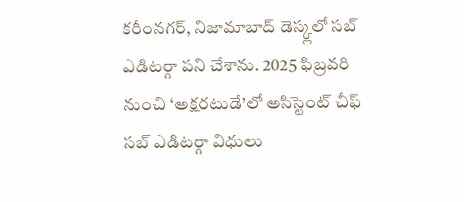కరీంనగర్, నిజామాబాద్ డెస్క్లలో సబ్ ఎడిటర్గా పని చేశాను. 2025 ఫిబ్రవరి నుంచి ‘అక్షరటుడే’లో అసిస్టెంట్ చీఫ్ సబ్ ఎడిటర్గా విధులు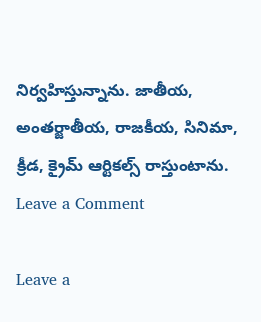నిర్వహిస్తున్నాను. జాతీయ, అంతర్జాతీయ, రాజకీయ, సినిమా, క్రీడ, క్రైమ్ ఆర్టికల్స్ రాస్తుంటాను.
Leave a Comment

Leave a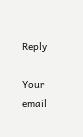Reply

Your email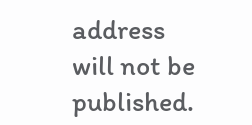address will not be published.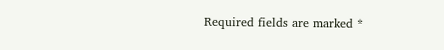Required fields are marked *